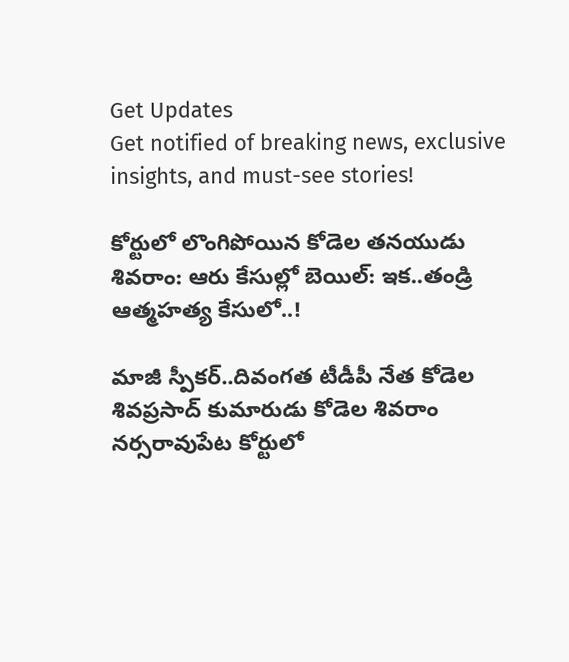Get Updates
Get notified of breaking news, exclusive insights, and must-see stories!

కోర్టులో లొంగిపోయిన కోడెల తనయుడు శివరాం: ఆరు కేసుల్లో బెయిల్: ఇక..తండ్రి ఆత్మహత్య కేసులో..!

మాజీ స్పీకర్..దివంగత టీడీపీ నేత కోడెల శివప్రసాద్ కుమారుడు కోడెల శివరాం నర్సరావుపేట కోర్టులో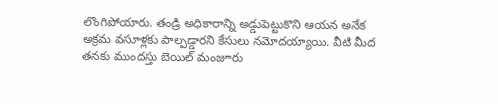లొంగిపోయారు. తండ్రి అధికారాన్ని అడ్డుపెట్టుకొని ఆయన అనేక అక్రమ వసూళ్లకు పాల్పడ్డారని కేసులు నమోదయ్యాయి. వీటి మీద తనకు ముందస్తు బెయిల్ మంజూరు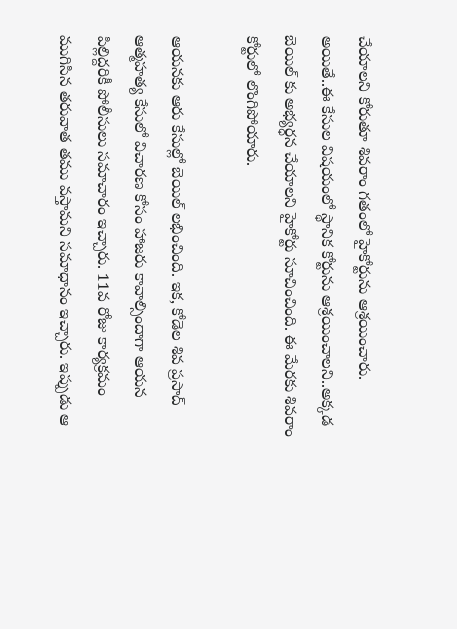చేయాలని కోరుతూ శివరాం గతంలో హైకోర్టును ఆశ్రయించారు. అయితే..ఈ కేసుల విషయంలో స్థానిక కోర్టును ఆశ్రయించాలని..అక్కడ బెయిల్ కు అభ్యర్ధన చేయాలని హైకోర్టు సూచించింది. ఈ మేరకు శివరాం కోర్టులో లొంగిపోయారు.

ఆయనకు ఆరు కేసుల్లో బెయిల్ లభించింది. ఇక, కోడెల శివ ప్రసాద్ ఆత్మహత్య కేసులో విచారణ కోసం హాజరు కావాల్సిందాగా ఆయన పిల్లిద్దరికీ పోలీసులు సమాచారం ఇచ్చారు. 11వ రోజు కార్యక్రమం ముగిసిన తరువాత తము వస్తామని సమాధానం ఇచ్చారు. ఇప్పుడు ఆ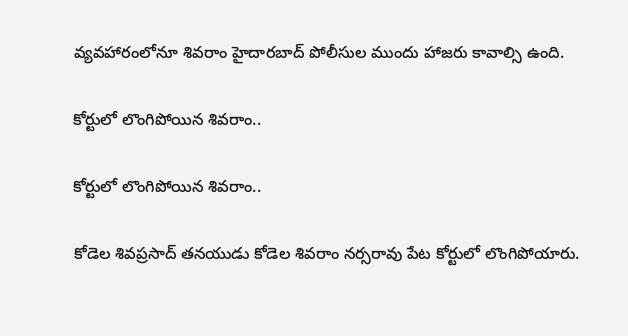వ్యవహారంలోనూ శివరాం హైదారబాద్ పోలీసుల ముందు హాజరు కావాల్సి ఉంది.

కోర్టులో లొంగిపోయిన శివరాం..

కోర్టులో లొంగిపోయిన శివరాం..

కోడెల శివప్రసాద్ తనయుడు కోడెల శివరాం నర్సరావు పేట కోర్టులో లొంగిపోయారు.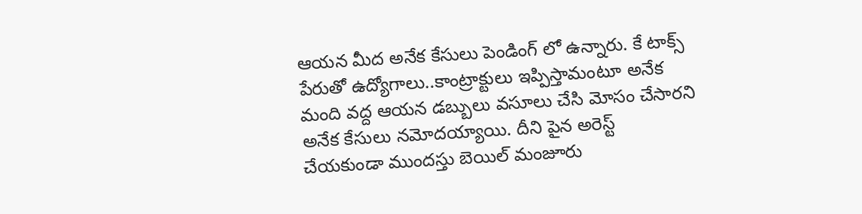ఆయన మీద అనేక కేసులు పెండింగ్ లో ఉన్నారు. కే టాక్స్ పేరుతో ఉద్యోగాలు..కాంట్రాక్టులు ఇప్పిస్తామంటూ అనేక మంది వద్ద ఆయన డబ్బులు వసూలు చేసి మోసం చేసారని అనేక కేసులు నమోదయ్యాయి. దీని పైన అరెస్ట్ చేయకుండా ముందస్తు బెయిల్ మంజూరు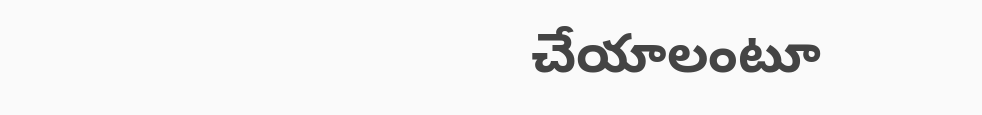చేయాలంటూ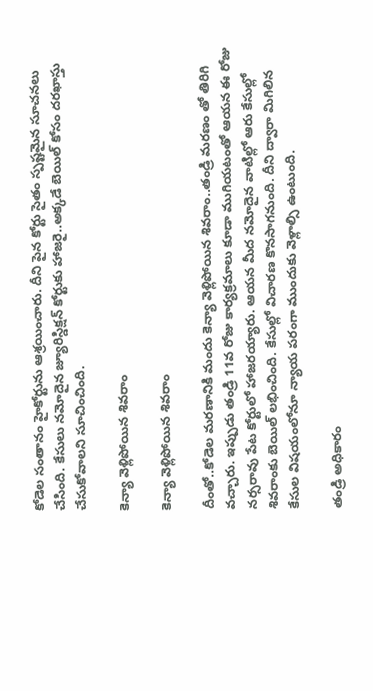కోడెల సంతానం హైకోర్టును ఆశ్రయించారు. దీని పైన కోర్టు సైతం స్పష్టమైన సూచనలు చేసింది. కేసులు నమోదైన జ్యూరిస్డిక్షన్ కోర్టుకు హాజరై..అక్కడే బెయిల్ కోసం దరఖాస్తు చేసుకోవాలని సూచించింది.

కెన్యా వెళ్లిపోయిన శివరాం

కెన్యా వెళ్లిపోయిన శివరాం

దీంతో..కోడెల మరణానికి మందు కెన్యా వెళ్లిపోయిన శివరాం..తండ్రి మరణం తో తిరిగి వచ్చారు. ఇప్పుడు తండ్రి 11వ రోజు కార్యక్రమాలు కూడా ముగియటంతో ఆయన ఈ రోజు నర్సరావు పేట కోర్టులో హాజరయ్యారు. ఆయన మీద నమోదైన వాటిల్లో ఆరు కేసుల్లో శివరాంకు బెయిల్ లభించింది. కేసుల్లో విచారణ కొనసాగనుంది. దీని ద్వారా మిగిలిన కేసుల విషయంలోనూ న్యాయ పరంగా ముందుకు వెళ్లాల్సి ఉంటుంది.

తండ్రి అధికారం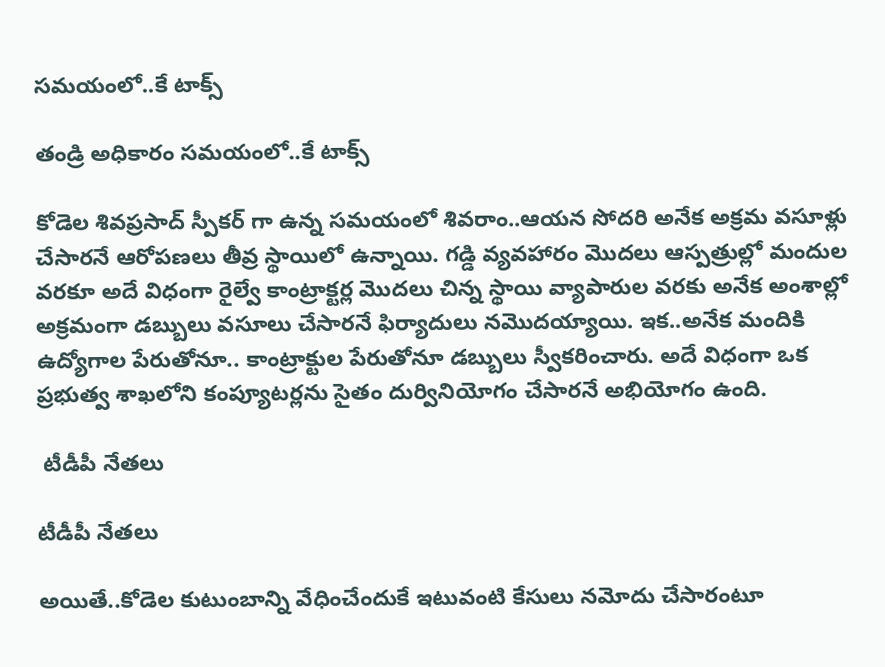సమయంలో..కే టాక్స్

తండ్రి అధికారం సమయంలో..కే టాక్స్

కోడెల శివప్రసాద్ స్పీకర్ గా ఉన్న సమయంలో శివరాం..ఆయన సోదరి అనేక అక్రమ వసూళ్లు చేసారనే ఆరోపణలు తీవ్ర స్థాయిలో ఉన్నాయి. గడ్డి వ్యవహారం మొదలు ఆస్పత్రుల్లో మందుల వరకూ అదే విధంగా రైల్వే కాంట్రాక్టర్ల మొదలు చిన్న స్థాయి వ్యాపారుల వరకు అనేక అంశాల్లో అక్రమంగా డబ్బులు వసూలు చేసారనే ఫిర్యాదులు నమొదయ్యాయి. ఇక..అనేక మందికి ఉద్యోగాల పేరుతోనూ.. కాంట్రాక్టుల పేరుతోనూ డబ్బులు స్వీకరించారు. అదే విధంగా ఒక ప్రభుత్వ శాఖలోని కంప్యూటర్లను సైతం దుర్వినియోగం చేసారనే అభియోగం ఉంది.

 టీడీపీ నేతలు

టీడీపీ నేతలు

అయితే..కోడెల కుటుంబాన్ని వేధించేందుకే ఇటువంటి కేసులు నమోదు చేసారంటూ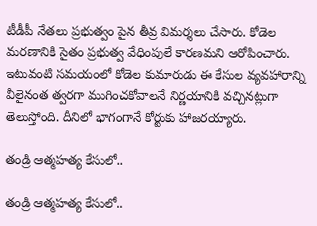టీడీపీ నేతలు ప్రభుత్వం పైన తీవ్ర విమర్శలు చేసారు. కోడెల మరణానికి సైతం ప్రభుత్వ వేధింపులే కారణమని ఆరోపించారు. ఇటువంటి సమయంలో కోడెల కుమారుడు ఈ కేసుల వ్యవహారాన్ని వీలైనంత త్వరగా ముగించకోవాలనే నిర్ణయానికి వచ్చినట్లుగా తెలుస్తోంది. దీనిలో భాగంగానే కోర్టుకు హాజరయ్యారు.

తండ్రి ఆత్మహత్య కేసులో..

తండ్రి ఆత్మహత్య కేసులో..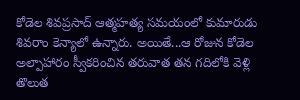కోడెల శివప్రసాద్ ఆత్మహత్య సమయంలో కుమారుడు శివరాం కెన్యాలో ఉన్నారు. అయితే...ఆ రోజున కోడెల అల్పాహారం స్వీకరించిన తరువాత తన గదిలోకి వెళ్లి తొలుత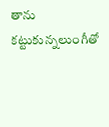తాను కట్టుకున్నలుంగీతో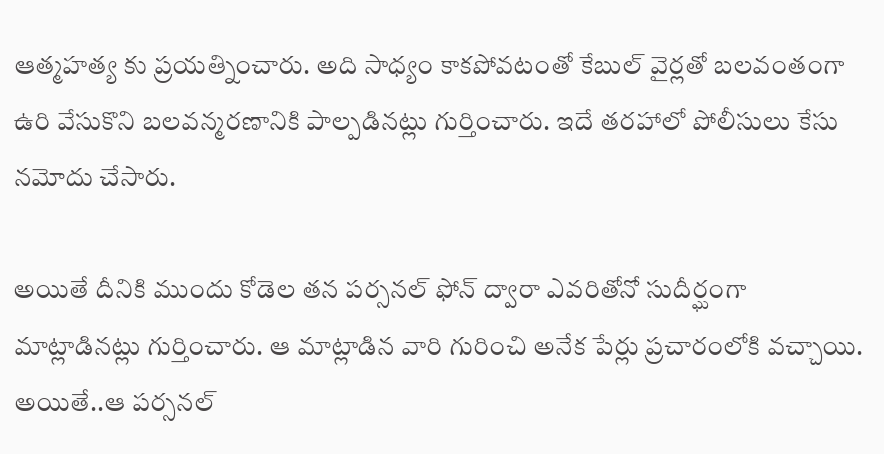ఆత్మహత్య కు ప్రయత్నించారు. అది సాధ్యం కాకపోవటంతో కేబుల్ వైర్లతో బలవంతంగా ఉరి వేసుకొని బలవన్మరణానికి పాల్పడినట్లు గుర్తించారు. ఇదే తరహాలో పోలీసులు కేసు నమోదు చేసారు.

అయితే దీనికి ముందు కోడెల తన పర్సనల్ ఫోన్ ద్వారా ఎవరితోనో సుదీర్ఘంగా మాట్లాడినట్లు గుర్తించారు. ఆ మాట్లాడిన వారి గురించి అనేక పేర్లు ప్రచారంలోకి వచ్చాయి. అయితే..ఆ పర్సనల్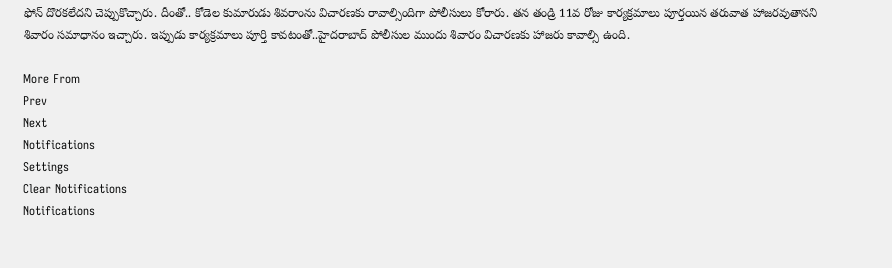ఫోన్ దొరకలేదని చెప్పుకొచ్చారు. దీంతో.. కోడెల కుమారుడు శివరాంను విచారణకు రావాల్సిందిగా పోలీసులు కోరారు. తన తండ్రి 11వ రోజు కార్యక్రమాలు పూర్తయిన తరువాత హాజరవుతానని శివారం సమాధానం ఇచ్చారు. ఇప్పుడు కార్యక్రమాలు పూర్తి కావటంతో..హైదరాబాద్ పోలీసుల ముందు శివారం విచారణకు హాజరు కావాల్సి ఉంది.

More From
Prev
Next
Notifications
Settings
Clear Notifications
Notifications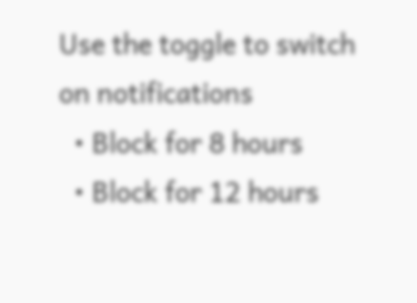Use the toggle to switch on notifications
  • Block for 8 hours
  • Block for 12 hours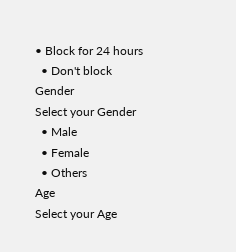• Block for 24 hours
  • Don't block
Gender
Select your Gender
  • Male
  • Female
  • Others
Age
Select your Age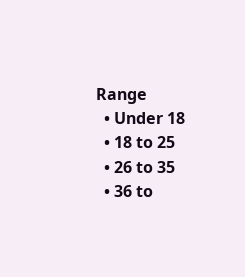Range
  • Under 18
  • 18 to 25
  • 26 to 35
  • 36 to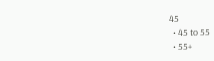45
  • 45 to 55
  • 55+